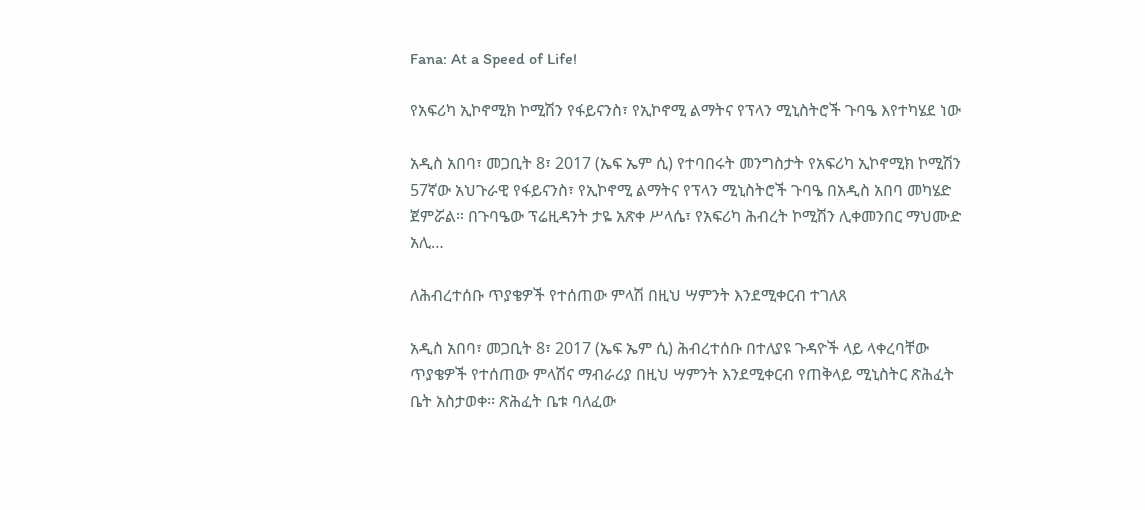Fana: At a Speed of Life!

የአፍሪካ ኢኮኖሚክ ኮሚሽን የፋይናንስ፣ የኢኮኖሚ ልማትና የፕላን ሚኒስትሮች ጉባዔ እየተካሄደ ነው

አዲስ አበባ፣ መጋቢት 8፣ 2017 (ኤፍ ኤም ሲ) የተባበሩት መንግስታት የአፍሪካ ኢኮኖሚክ ኮሚሽን 57ኛው አህጉራዊ የፋይናንስ፣ የኢኮኖሚ ልማትና የፕላን ሚኒስትሮች ጉባዔ በአዲስ አበባ መካሄድ ጀምሯል። በጉባዔው ፕሬዚዳንት ታዬ አጽቀ ሥላሴ፣ የአፍሪካ ሕብረት ኮሚሽን ሊቀመንበር ማህሙድ አሊ…

ለሕብረተሰቡ ጥያቄዎች የተሰጠው ምላሽ በዚህ ሣምንት እንደሚቀርብ ተገለጸ

አዲስ አበባ፣ መጋቢት 8፣ 2017 (ኤፍ ኤም ሲ) ሕብረተሰቡ በተለያዩ ጉዳዮች ላይ ላቀረባቸው ጥያቄዎች የተሰጠው ምላሽና ማብራሪያ በዚህ ሣምንት እንደሚቀርብ የጠቅላይ ሚኒስትር ጽሕፈት ቤት አስታወቀ፡፡ ጽሕፈት ቤቱ ባለፈው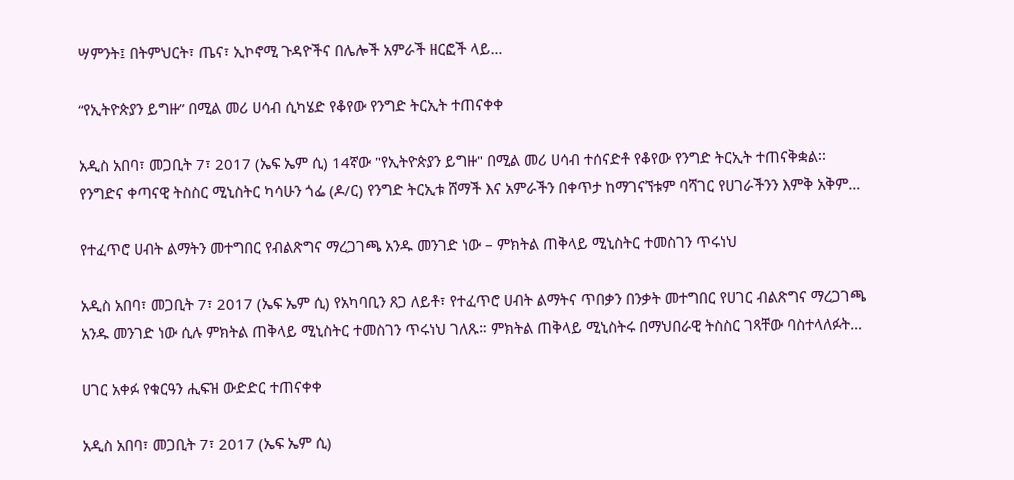ሣምንት፤ በትምህርት፣ ጤና፣ ኢኮኖሚ ጉዳዮችና በሌሎች አምራች ዘርፎች ላይ…

“የኢትዮጵያን ይግዙ” በሚል መሪ ሀሳብ ሲካሄድ የቆየው የንግድ ትርኢት ተጠናቀቀ

አዲስ አበባ፣ መጋቢት 7፣ 2017 (ኤፍ ኤም ሲ) 14ኛው "የኢትዮጵያን ይግዙ" በሚል መሪ ሀሳብ ተሰናድቶ የቆየው የንግድ ትርኢት ተጠናቅቋል፡፡ የንግድና ቀጣናዊ ትስስር ሚኒስትር ካሳሁን ጎፌ (ዶ/ር) የንግድ ትርኢቱ ሸማች እና አምራችን በቀጥታ ከማገናኘቱም ባሻገር የሀገራችንን እምቅ አቅም…

የተፈጥሮ ሀብት ልማትን መተግበር የብልጽግና ማረጋገጫ አንዱ መንገድ ነው – ምክትል ጠቅላይ ሚኒስትር ተመስገን ጥሩነህ

አዲስ አበባ፣ መጋቢት 7፣ 2017 (ኤፍ ኤም ሲ) የአካባቢን ጸጋ ለይቶ፣ የተፈጥሮ ሀብት ልማትና ጥበቃን በንቃት መተግበር የሀገር ብልጽግና ማረጋገጫ አንዱ መንገድ ነው ሲሉ ምክትል ጠቅላይ ሚኒስትር ተመስገን ጥሩነህ ገለጹ። ምክትል ጠቅላይ ሚኒስትሩ በማህበራዊ ትስስር ገጻቸው ባስተላለፉት…

ሀገር አቀፉ የቁርዓን ሒፍዝ ውድድር ተጠናቀቀ

አዲስ አበባ፣ መጋቢት 7፣ 2017 (ኤፍ ኤም ሲ)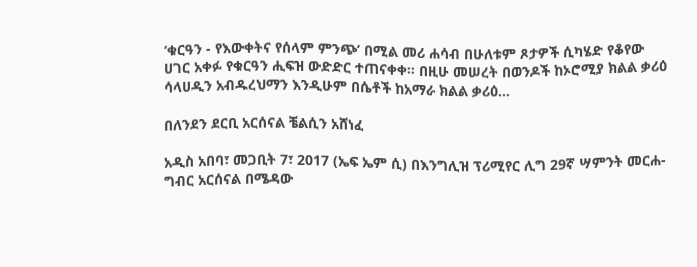‘ቁርዓን - የእውቀትና የሰላም ምንጭ’ በሚል መሪ ሐሳብ በሁለቱም ጾታዎች ሲካሄድ የቆየው ሀገር አቀፉ የቁርዓን ሒፍዝ ውድድር ተጠናቀቀ፡፡ በዚሁ መሠረት በወንዶች ከኦሮሚያ ክልል ቃሪዕ ሳላሀዲን አብዱረህማን እንዲሁም በሴቶች ከአማራ ክልል ቃሪዕ…

በለንደን ደርቢ አርሰናል ቼልሲን አሸነፈ

አዲስ አበባ፣ መጋቢት 7፣ 2017 (ኤፍ ኤም ሲ) በእንግሊዝ ፕሪሚየር ሊግ 29ኛ ሣምንት መርሐ-ግብር አርሰናል በሜዳው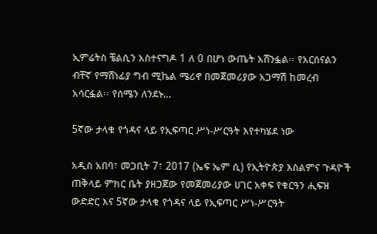ኢምሬትስ ቼልሲን አስተናግዶ 1 ለ 0 በሆነ ውጤት አሸንፏል፡፡ የአርሰናልን ብቸኛ የማሸነፊያ ግብ ሚኬል ሜሪኖ በመጀመሪያው አጋማሽ ከመረብ አሳርፏል፡፡ የሰሜን ለንደኑ…

5ኛው ታላቁ የጎዳና ላይ የኢፍጣር ሥነ-ሥርዓት እየተካሄደ ነው

አዲስ አበባ፣ መጋቢት 7፣ 2017 (ኤፍ ኤም ሲ) የኢትዮጵያ እስልምና ጉዳዮች ጠቅላይ ምክር ቤት ያዘጋጀው የመጀመሪያው ሀገር አቀፍ የቁርዓን ሒፍዝ ውድድር እና 5ኛው ታላቁ የጎዳና ላይ የኢፍጣር ሥነ-ሥርዓት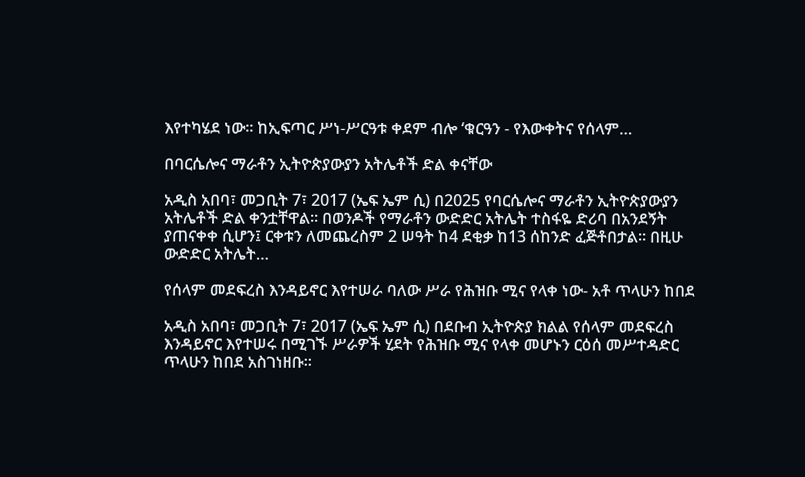እየተካሄደ ነው፡፡ ከኢፍጣር ሥነ-ሥርዓቱ ቀደም ብሎ ‘ቁርዓን - የእውቀትና የሰላም…

በባርሴሎና ማራቶን ኢትዮጵያውያን አትሌቶች ድል ቀናቸው

አዲስ አበባ፣ መጋቢት 7፣ 2017 (ኤፍ ኤም ሲ) በ2025 የባርሴሎና ማራቶን ኢትዮጵያውያን አትሌቶች ድል ቀንቷቸዋል፡፡ በወንዶች የማራቶን ውድድር አትሌት ተስፋዬ ድሪባ በአንደኝት ያጠናቀቀ ሲሆን፤ ርቀቱን ለመጨረስም 2 ሠዓት ከ4 ደቂቃ ከ13 ሰከንድ ፈጅቶበታል፡፡ በዚሁ ውድድር አትሌት…

የሰላም መደፍረስ እንዳይኖር እየተሠራ ባለው ሥራ የሕዝቡ ሚና የላቀ ነው- አቶ ጥላሁን ከበደ

አዲስ አበባ፣ መጋቢት 7፣ 2017 (ኤፍ ኤም ሲ) በደቡብ ኢትዮጵያ ክልል የሰላም መደፍረስ እንዳይኖር እየተሠሩ በሚገኙ ሥራዎች ሂደት የሕዝቡ ሚና የላቀ መሆኑን ርዕሰ መሥተዳድር ጥላሁን ከበደ አስገነዘቡ፡፡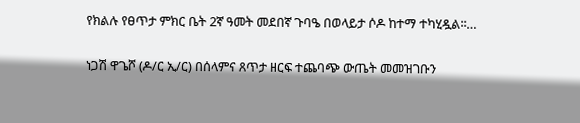የክልሉ የፀጥታ ምክር ቤት 2ኛ ዓመት መደበኛ ጉባዔ በወላይታ ሶዶ ከተማ ተካሂዷል፡፡…

ነጋሽ ዋጌሾ (ዶ/ር ኢ/ር) በሰላምና ጸጥታ ዘርፍ ተጨባጭ ውጤት መመዝገቡን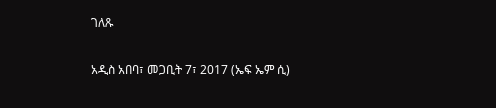ገለጹ

አዲስ አበባ፣ መጋቢት 7፣ 2017 (ኤፍ ኤም ሲ)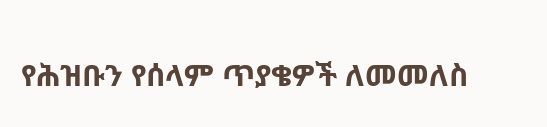የሕዝቡን የሰላም ጥያቄዎች ለመመለስ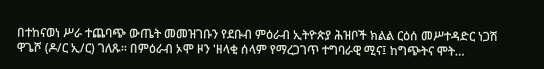በተከናወነ ሥራ ተጨባጭ ውጤት መመዝገቡን የደቡብ ምዕራብ ኢትዮጵያ ሕዝቦች ክልል ርዕሰ መሥተዳድር ነጋሽ ዋጌሾ (ዶ/ር ኢ/ር) ገለጹ፡፡ በምዕራብ ኦሞ ዞን 'ዘላቂ ሰላም የማረጋገጥ ተግባራዊ ሚና፤ ከግጭትና ሞት…